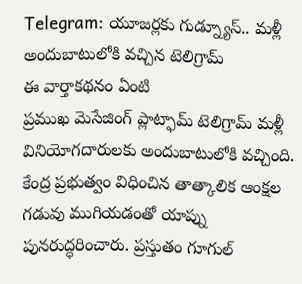Telegram: యూజర్లకు గుడ్న్యూస్.. మళ్లీ అందుబాటులోకి వచ్చిన టెలిగ్రామ్
ఈ వార్తాకథనం ఏంటి
ప్రముఖ మెసేజింగ్ ప్లాట్ఫామ్ టెలిగ్రామ్ మళ్లీ వినియోగదారులకు అందుబాటులోకి వచ్చింది. కేంద్ర ప్రభుత్వం విధించిన తాత్కాలిక ఆంక్షల గడువు ముగియడంతో యాప్ను పునరుద్ధరించారు. ప్రస్తుతం గూగుల్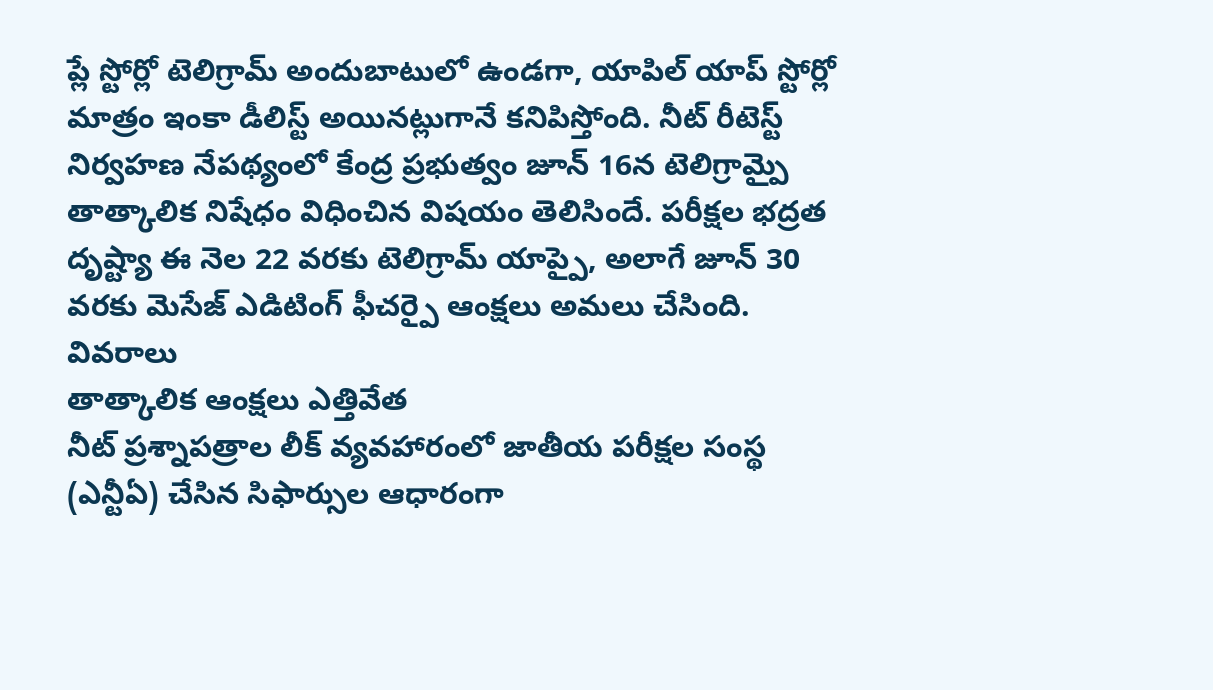ప్లే స్టోర్లో టెలిగ్రామ్ అందుబాటులో ఉండగా, యాపిల్ యాప్ స్టోర్లో మాత్రం ఇంకా డీలిస్ట్ అయినట్లుగానే కనిపిస్తోంది. నీట్ రీటెస్ట్ నిర్వహణ నేపథ్యంలో కేంద్ర ప్రభుత్వం జూన్ 16న టెలిగ్రామ్పై తాత్కాలిక నిషేధం విధించిన విషయం తెలిసిందే. పరీక్షల భద్రత దృష్ట్యా ఈ నెల 22 వరకు టెలిగ్రామ్ యాప్పై, అలాగే జూన్ 30 వరకు మెసేజ్ ఎడిటింగ్ ఫీచర్పై ఆంక్షలు అమలు చేసింది.
వివరాలు
తాత్కాలిక ఆంక్షలు ఎత్తివేత
నీట్ ప్రశ్నాపత్రాల లీక్ వ్యవహారంలో జాతీయ పరీక్షల సంస్థ (ఎన్టీఏ) చేసిన సిఫార్సుల ఆధారంగా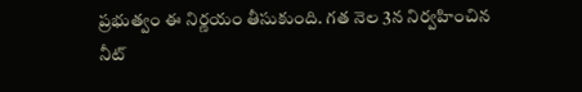ప్రభుత్వం ఈ నిర్ణయం తీసుకుంది. గత నెల 3న నిర్వహించిన నీట్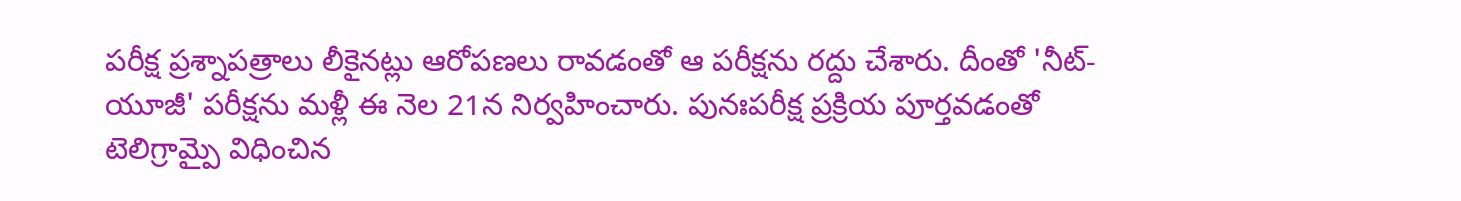పరీక్ష ప్రశ్నాపత్రాలు లీకైనట్లు ఆరోపణలు రావడంతో ఆ పరీక్షను రద్దు చేశారు. దీంతో 'నీట్-యూజీ' పరీక్షను మళ్లీ ఈ నెల 21న నిర్వహించారు. పునఃపరీక్ష ప్రక్రియ పూర్తవడంతో టెలిగ్రామ్పై విధించిన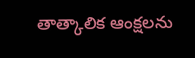తాత్కాలిక ఆంక్షలను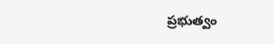ప్రభుత్వం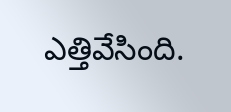ఎత్తివేసింది.